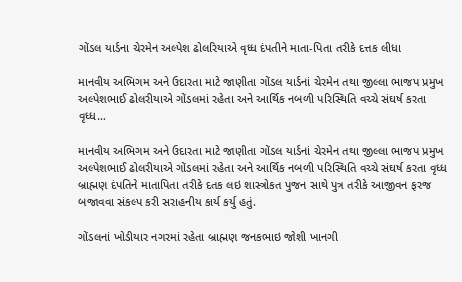ગોંડલ યાર્ડના ચેરમેન અલ્પેશ ઢોલરિયાએ વૃધ્ધ દંપતીને માતા-પિતા તરીકે દત્તક લીધા

માનવીય અભિગમ અને ઉદારતા માટે જાણીતા ગોંડલ યાર્ડનાં ચેરમેન તથા જીલ્લા ભાજપ પ્રમુખ અલ્પેશભાઈ ઢોલરીયાએ ગોંડલમાં રહેતા અને આર્થિક નબળી પરિસ્થિતિ વચ્ચે સંઘર્ષ કરતા વૃધ્ધ…

માનવીય અભિગમ અને ઉદારતા માટે જાણીતા ગોંડલ યાર્ડનાં ચેરમેન તથા જીલ્લા ભાજપ પ્રમુખ અલ્પેશભાઈ ઢોલરીયાએ ગોંડલમાં રહેતા અને આર્થિક નબળી પરિસ્થિતિ વચ્ચે સંઘર્ષ કરતા વૃધ્ધ બ્રાહ્મણ દંપતિને માતાપિતા તરીકે દતક લઇ શાસ્ત્રોકત પુજન સાથે પુત્ર તરીકે આજીવન ફરજ બજાવવા સંકલ્પ કરી સરાહનીય કાર્ય કર્યુ હતું.

ગોંડલનાં ખોડીયાર નગરમાં રહેતા બ્રાહ્મણ જનકભાઇ જોશી ખાનગી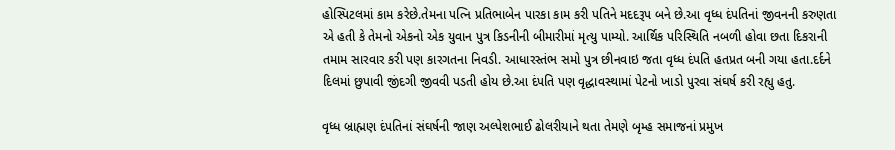હોસ્પિટલમાં કામ કરેછે.તેમના પત્નિ પ્રતિભાબેન પારકા કામ કરી પતિને મદદરૂપ બને છે.આ વૃધ્ધ દંપતિનાં જીવનની કરુણતા એ હતી કે તેમનો એકનો એક યુવાન પુત્ર કિડનીની બીમારીમાં મૃત્યુ પામ્યો. આર્થિક પરિસ્થિતિ નબળી હોવા છતા દિકરાની તમામ સારવાર કરી પણ કારગતના નિવડી. આધારસ્તંભ સમો પુત્ર છીનવાઇ જતા વૃધ્ધ દંપતિ હતપ્રત બની ગયા હતા.દર્દને દિલમાં છુપાવી જીંદગી જીવવી પડતી હોય છે.આ દંપતિ પણ વૃદ્ધાવસ્થામાં પેટનો ખાડો પુરવા સંઘર્ષ કરી રહ્યુ હતુ.

વૃધ્ધ બ્રાહ્મણ દંપતિનાં સંઘર્ષની જાણ અલ્પેશભાઈ ઢોલરીયાને થતા તેમણે બૃમ્હ સમાજનાં પ્રમુખ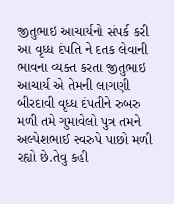જીતુભાઇ આચાર્યનો સંપર્ક કરી આ વૃધ્ધ દંપતિ ને દતક લેવાની ભાવના વ્યક્ત કરતા જીતુભાઇ આચાર્ય એ તેમની લાગણી બીરદાવી વૃધ્ધ દંપતીને રુબરુ મળી તમે ગુમાવેલો પુત્ર તમને અલ્પેશભાઈ સ્વરુપે પાછો મળી રહ્યો છે.તેવુ કહી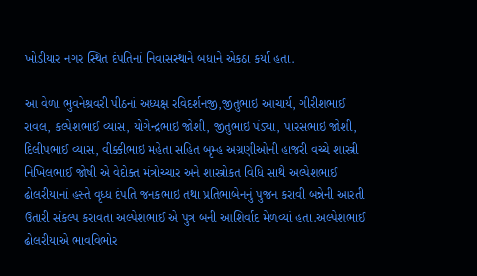ખોડીયાર નગર સ્થિત દંપતિનાં નિવાસસ્થાને બધાને એકઠા કર્યા હતા.

આ વેળા ભુવનેશ્રવરી પીઠનાં અધ્યક્ષ રવિદર્શનજી,જીતુભાઇ આચાર્ય, ગીરીશભાઈ રાવલ, કલ્પેશભાઈ વ્યાસ, યોગેન્દ્રભાઇ જોશી, જીતુભાઇ પંડ્યા, પારસભાઇ જોશી, દિલીપભાઈ વ્યાસ, વીક્કીભાઇ મહેતા સહિત બૃમ્હ અગ્રણીઓની હાજરી વચ્ચે શાસ્ત્રી નિખિલભાઈ જોષી એ વેદોક્ત મંત્રોચ્ચાર અને શાસ્ત્રોકત વિધિ સાથે અલ્પેશભાઈ ઢોલરીયાનાં હસ્તે વૃધ્ધ દંપતિ જનકભાઇ તથા પ્રતિભાબેનનું પુજન કરાવી બન્નેની આરતી ઉતારી સંકલ્પ કરાવતા અલ્પેશભાઈ એ પુત્ર બની આશિર્વાદ મેળવ્યાં હતા.અલ્પેશભાઈ ઢોલરીયાએ ભાવવિભોર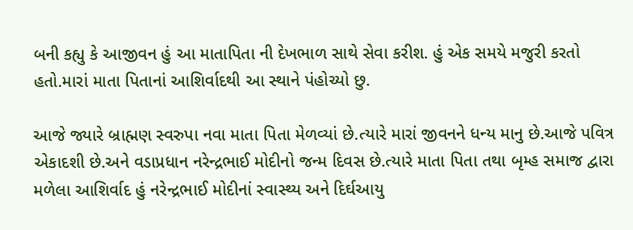બની કહ્યુ કે આજીવન હું આ માતાપિતા ની દેખભાળ સાથે સેવા કરીશ. હું એક સમયે મજુરી કરતો હતો.મારાં માતા પિતાનાં આશિર્વાદથી આ સ્થાને પંહોચ્યો છુ.

આજે જ્યારે બ્રાહ્મણ સ્વરુપા નવા માતા પિતા મેળવ્યાં છે.ત્યારે મારાં જીવનને ધન્ય માનુ છે.આજે પવિત્ર એકાદશી છે.અને વડાપ્રધાન નરેન્દ્રભાઈ મોદીનો જન્મ દિવસ છે.ત્યારે માતા પિતા તથા બૃમ્હ સમાજ દ્વારા મળેલા આશિર્વાદ હું નરેન્દ્રભાઈ મોદીનાં સ્વાસ્થ્ય અને દિર્ઘઆયુ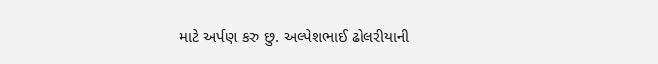માટે અર્પણ કરુ છુ. અલ્પેશભાઈ ઢોલરીયાની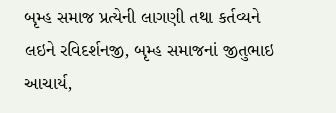બૃમ્હ સમાજ પ્રત્યેની લાગણી તથા કર્તવ્યને લઇને રવિદર્શનજી, બૃમ્હ સમાજનાં જીતુભાઇ આચાર્ય,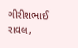ગીરીશભાઈ રાવલ,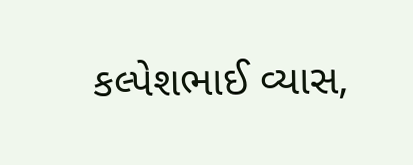કલ્પેશભાઈ વ્યાસ,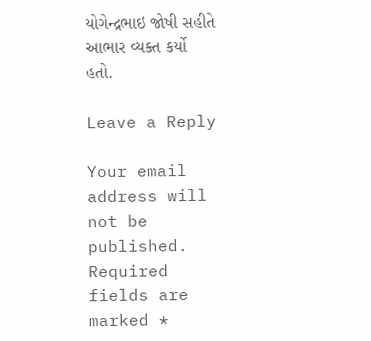યોગેન્દ્રભાઇ જોષી સહીતે આભાર વ્યક્ત કર્યો હતો.

Leave a Reply

Your email address will not be published. Required fields are marked *